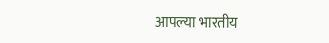आपल्या भारतीय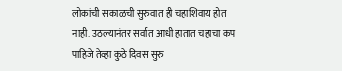लोकांची सकाळची सुरुवात ही चहाशिवाय होत नाही. उठल्यानंतर सर्वात आधी हातात चहाचा कप पाहिजे तेव्हा कुठे दिवस सुरु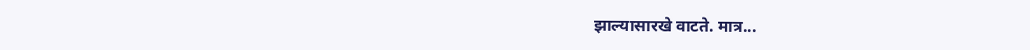झाल्यासारखे वाटते. मात्र...